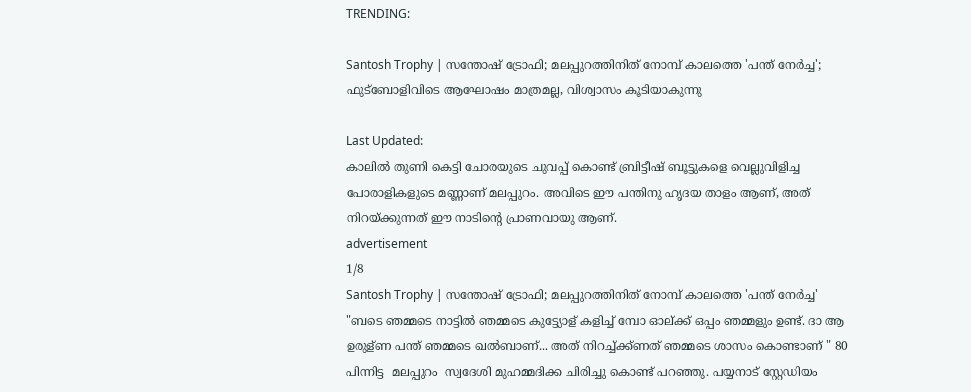TRENDING:

Santosh Trophy | സന്തോഷ് ട്രോഫി; മലപ്പുറത്തിനിത് നോമ്പ് കാലത്തെ 'പന്ത് നേർച്ച'; ഫുട്ബോളിവിടെ ആഘോഷം മാത്രമല്ല, വിശ്വാസം കൂടിയാകുന്നു

Last Updated:
കാലിൽ തുണി കെട്ടി ചോരയുടെ ചുവപ്പ് കൊണ്ട് ബ്രിട്ടീഷ് ബൂട്ടുകളെ വെല്ലുവിളിച്ച പോരാളികളുടെ മണ്ണാണ് മലപ്പുറം. അവിടെ ഈ പന്തിനു ഹൃദയ താളം ആണ്, അത് നിറയ്ക്കുന്നത് ഈ നാടിൻ്റെ പ്രാണവായു ആണ്.
advertisement
1/8
Santosh Trophy | സന്തോഷ് ട്രോഫി; മലപ്പുറത്തിനിത് നോമ്പ് കാലത്തെ 'പന്ത് നേർച്ച'
"ബടെ ഞമ്മടെ നാട്ടിൽ ഞമ്മടെ കുട്ട്യോള് കളിച്ച് മ്പോ ഓല്ക്ക് ഒപ്പം ഞമ്മളും ഉണ്ട്. ദാ ആ ഉരുള്ണ പന്ത് ഞമ്മടെ ഖൽബാണ്... അത് നിറച്ച്ക്ക്ണത് ഞമ്മടെ ശാസം കൊണ്ടാണ് " 80 പിന്നിട്ട  മലപ്പുറം  സ്വദേശി മുഹമ്മദിക്ക ചിരിച്ചു കൊണ്ട് പറഞ്ഞു. പയ്യനാട് സ്റ്റേഡിയം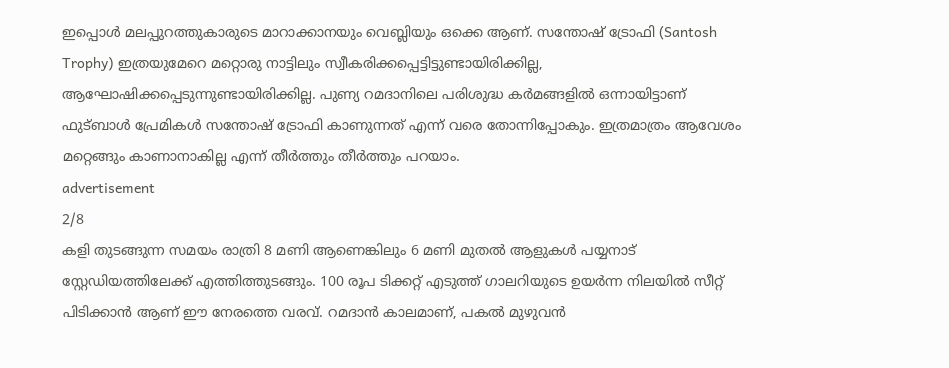ഇപ്പൊൾ മലപ്പുറത്തുകാരുടെ മാറാക്കാനയും വെബ്ലിയും ഒക്കെ ആണ്. സന്തോഷ് ട്രോഫി (Santosh Trophy) ഇത്രയുമേറെ മറ്റൊരു നാട്ടിലും സ്വീകരിക്കപ്പെട്ടിട്ടുണ്ടായിരിക്കില്ല, ആഘോഷിക്കപ്പെടുന്നുണ്ടായിരിക്കില്ല. പുണ്യ റമദാനിലെ പരിശുദ്ധ കർമങ്ങളിൽ ഒന്നായിട്ടാണ് ഫുട്ബാൾ പ്രേമികൾ സന്തോഷ് ട്രോഫി കാണുന്നത് എന്ന് വരെ തോന്നിപ്പോകും. ഇത്രമാത്രം ആവേശം മറ്റെങ്ങും കാണാനാകില്ല എന്ന് തീർത്തും തീർത്തും പറയാം.
advertisement
2/8
കളി തുടങ്ങുന്ന സമയം രാത്രി 8 മണി ആണെങ്കിലും 6 മണി മുതൽ ആളുകൾ പയ്യനാട് സ്റ്റേഡിയത്തിലേക്ക് എത്തിത്തുടങ്ങും. 100 രൂപ ടിക്കറ്റ് എടുത്ത് ഗാലറിയുടെ ഉയർന്ന നിലയിൽ സീറ്റ് പിടിക്കാൻ ആണ് ഈ നേരത്തെ വരവ്. റമദാൻ കാലമാണ്, പകൽ മുഴുവൻ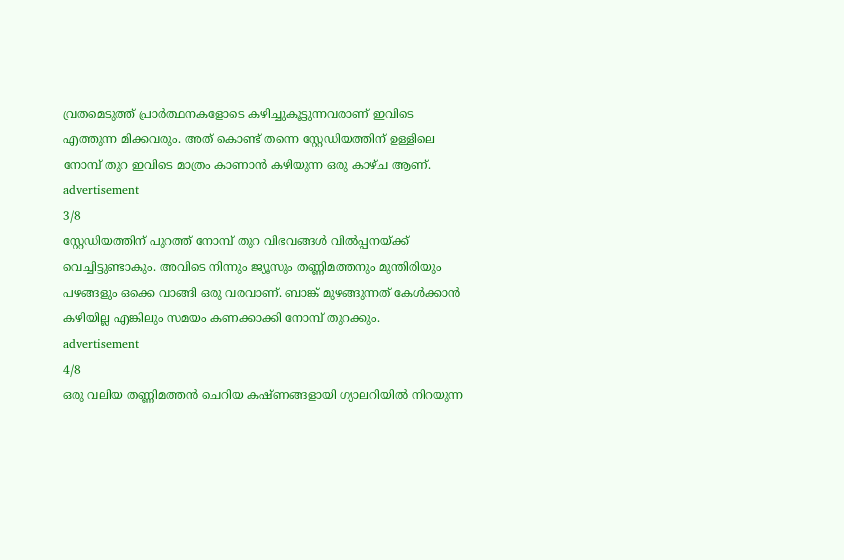വ്രതമെടുത്ത് പ്രാർത്ഥനകളോടെ കഴിച്ചുകൂട്ടുന്നവരാണ് ഇവിടെ എത്തുന്ന മിക്കവരും. അത് കൊണ്ട് തന്നെ സ്റ്റേഡിയത്തിന് ഉള്ളിലെ നോമ്പ് തുറ ഇവിടെ മാത്രം കാണാൻ കഴിയുന്ന ഒരു കാഴ്ച ആണ്.
advertisement
3/8
സ്റ്റേഡിയത്തിന് പുറത്ത് നോമ്പ് തുറ വിഭവങ്ങൾ വിൽപ്പനയ്ക്ക് വെച്ചിട്ടുണ്ടാകും. അവിടെ നിന്നും ജ്യൂസും തണ്ണിമത്തനും മുന്തിരിയും പഴങ്ങളും ഒക്കെ വാങ്ങി ഒരു വരവാണ്. ബാങ്ക് മുഴങ്ങുന്നത് കേൾക്കാൻ കഴിയില്ല എങ്കിലും സമയം കണക്കാക്കി നോമ്പ് തുറക്കും.
advertisement
4/8
ഒരു വലിയ തണ്ണിമത്തൻ ചെറിയ കഷ്ണങ്ങളായി ഗ്യാലറിയിൽ നിറയുന്ന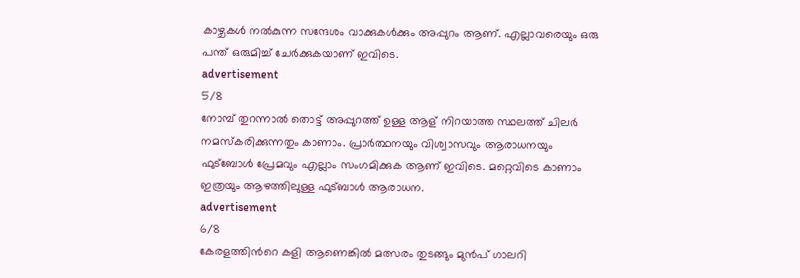കാഴ്ചകൾ നൽകുന്ന സന്ദേശം വാക്കുകൾക്കും അപ്പുറം ആണ്. എല്ലാവരെയും ഒരു പന്ത് ഒരുമിച്ച് ചേർക്കുകയാണ് ഇവിടെ.
advertisement
5/8
നോമ്പ് തുറന്നാൽ തൊട്ട് അപ്പുറത്ത് ഉള്ള ആള് നിറയാത്ത സ്ഥലത്ത് ചിലർ നമസ്കരിക്കുന്നതും കാണാം. പ്രാർത്ഥനയും വിശ്വാസവും ആരാധനയും ഫുട്ബോൾ പ്രേമവും എല്ലാം സംഗമിക്കുക ആണ് ഇവിടെ. മറ്റെവിടെ കാണാം ഇത്രയും ആഴത്തിലുള്ള ഫുട്ബാൾ ആരാധന.
advertisement
6/8
കേരളത്തിൻറെ കളി ആണെങ്കിൽ മത്സരം തുടങ്ങും മുൻപ് ഗാലറി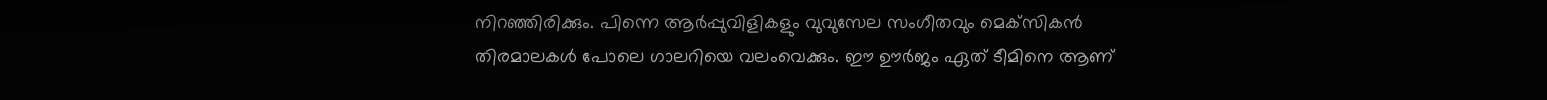നിറഞ്ഞിരിക്കും. പിന്നെ ആർപ്പുവിളികളും വുവുസേല സംഗീതവും മെക്‌സികൻ തിരമാലകൾ പോലെ ഗാലറിയെ വലംവെക്കും. ഈ ഊർജം ഏത് ടീമിനെ ആണ്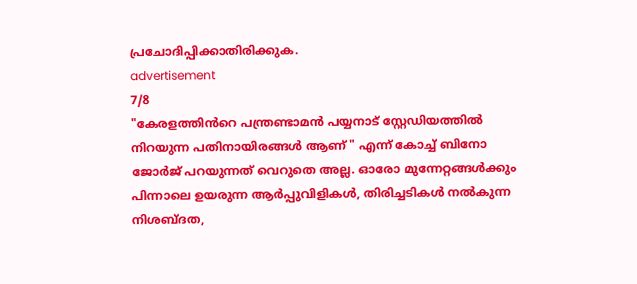പ്രചോദിപ്പിക്കാതിരിക്കുക.
advertisement
7/8
"കേരളത്തിൻറെ പന്ത്രണ്ടാമൻ പയ്യനാട് സ്റ്റേഡിയത്തിൽ നിറയുന്ന പതിനായിരങ്ങൾ ആണ് " എന്ന് കോച്ച് ബിനോ ജോർജ് പറയുന്നത് വെറുതെ അല്ല. ഓരോ മുന്നേറ്റങ്ങൾക്കും പിന്നാലെ ഉയരുന്ന ആർപ്പുവിളികൾ, തിരിച്ചടികൾ നൽകുന്ന നിശബ്ദത,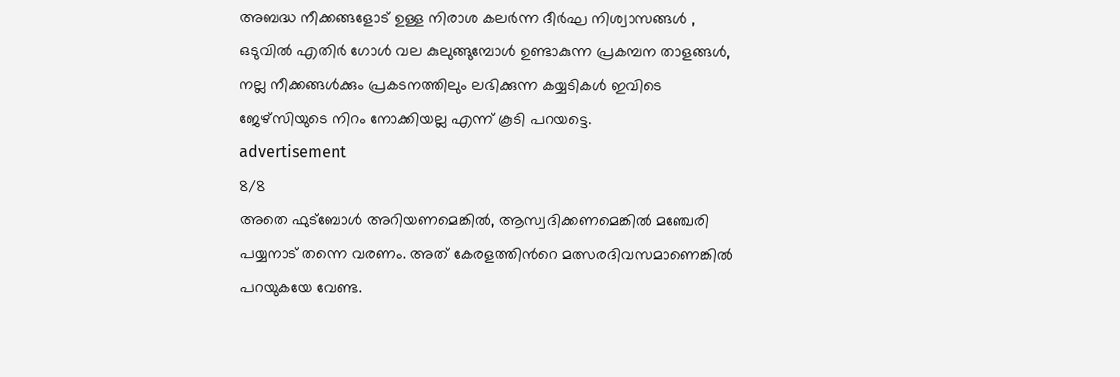അബദ്ധ നീക്കങ്ങളോട് ഉള്ള നിരാശ കലർന്ന ദീർഘ നിശ്വാസങ്ങൾ , ഒടുവിൽ എതിർ ഗോൾ വല കുലുങ്ങുമ്പോൾ ഉണ്ടാകുന്ന പ്രകമ്പന താളങ്ങൾ, നല്ല നീക്കങ്ങൾക്കും പ്രകടനത്തിലും ലഭിക്കുന്ന കയ്യടികൾ ഇവിടെ ജേഴ്സിയുടെ നിറം നോക്കിയല്ല എന്ന് കൂടി പറയട്ടെ.
advertisement
8/8
അതെ ഫുട്ബോൾ അറിയണമെങ്കിൽ, ആസ്വദിക്കണമെങ്കിൽ മഞ്ചേരി പയ്യനാട് തന്നെ വരണം. അത് കേരളത്തിൻറെ മത്സരദിവസമാണെങ്കിൽ പറയുകയേ വേണ്ട.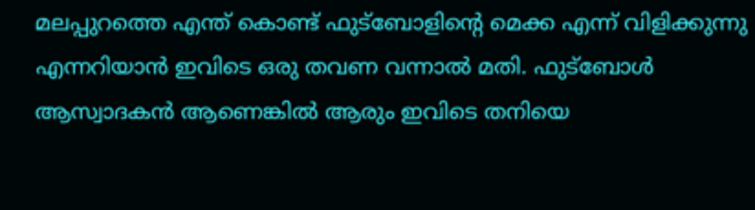മലപ്പുറത്തെ എന്ത് കൊണ്ട് ഫുട്ബോളിന്റെ മെക്ക എന്ന് വിളിക്കുന്നു എന്നറിയാൻ ഇവിടെ ഒരു തവണ വന്നാൽ മതി. ഫുട്ബോൾ ആസ്വാദകൻ ആണെങ്കിൽ ആരും ഇവിടെ തനിയെ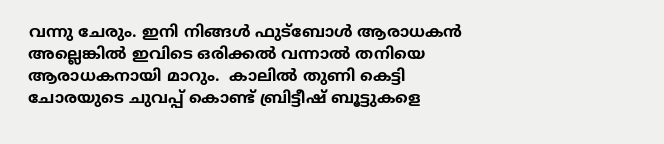വന്നു ചേരും. ഇനി നിങ്ങൾ ഫുട്ബോൾ ആരാധകൻ അല്ലെങ്കിൽ ഇവിടെ ഒരിക്കൽ വന്നാൽ തനിയെ ആരാധകനായി മാറും.  കാലിൽ തുണി കെട്ടി ചോരയുടെ ചുവപ്പ് കൊണ്ട് ബ്രിട്ടീഷ് ബൂട്ടുകളെ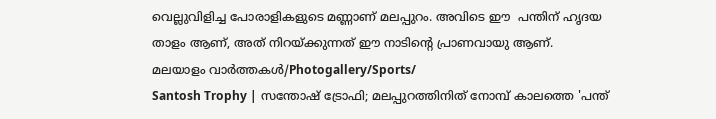വെല്ലുവിളിച്ച പോരാളികളുടെ മണ്ണാണ് മലപ്പുറം. അവിടെ ഈ  പന്തിന് ഹൃദയ താളം ആണ്, അത് നിറയ്ക്കുന്നത് ഈ നാടിൻ്റെ പ്രാണവായു ആണ്.
മലയാളം വാർത്തകൾ/Photogallery/Sports/
Santosh Trophy | സന്തോഷ് ട്രോഫി; മലപ്പുറത്തിനിത് നോമ്പ് കാലത്തെ 'പന്ത്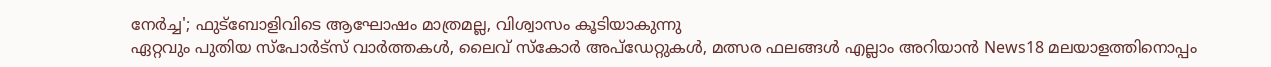നേർച്ച'; ഫുട്ബോളിവിടെ ആഘോഷം മാത്രമല്ല, വിശ്വാസം കൂടിയാകുന്നു
ഏറ്റവും പുതിയ സ്പോർട്സ് വാർത്തകൾ, ലൈവ് സ്കോർ അപ്ഡേറ്റുകൾ, മത്സര ഫലങ്ങൾ എല്ലാം അറിയാൻ News18 മലയാളത്തിനൊപ്പം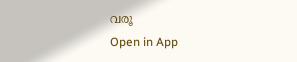വരൂ
Open in App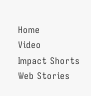Home
Video
Impact Shorts
Web Stories